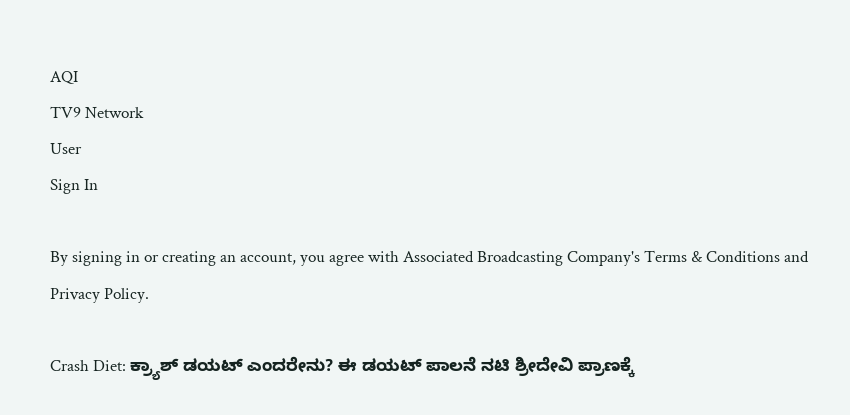AQI
TV9 Network
User
Sign In

By signing in or creating an account, you agree with Associated Broadcasting Company's Terms & Conditions and Privacy Policy.

Crash Diet: ಕ್ರ್ಯಾಶ್ ಡಯಟ್ ಎಂದರೇನು? ಈ ಡಯಟ್ ಪಾಲನೆ ನಟಿ ಶ್ರೀದೇವಿ ಪ್ರಾಣಕ್ಕೆ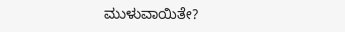ಮುಳುವಾಯಿತೇ?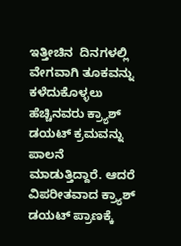ಇತ್ತೀಚಿನ  ದಿನಗಳಲ್ಲಿ ವೇಗವಾಗಿ ತೂಕವನ್ನು ಕಳೆದುಕೊಳ್ಳಲು ಹೆಚ್ಚಿನವರು ಕ್ರ್ಯಾಶ್ ಡಯಟ್ ಕ್ರಮವನ್ನು ಪಾಲನೆ ಮಾಡುತ್ತಿದ್ದಾರೆ. ಆದರೆ ವಿಪರೀತವಾದ ಕ್ರ್ಯಾಶ್ ಡಯಟ್ ಪ್ರಾಣಕ್ಕೆ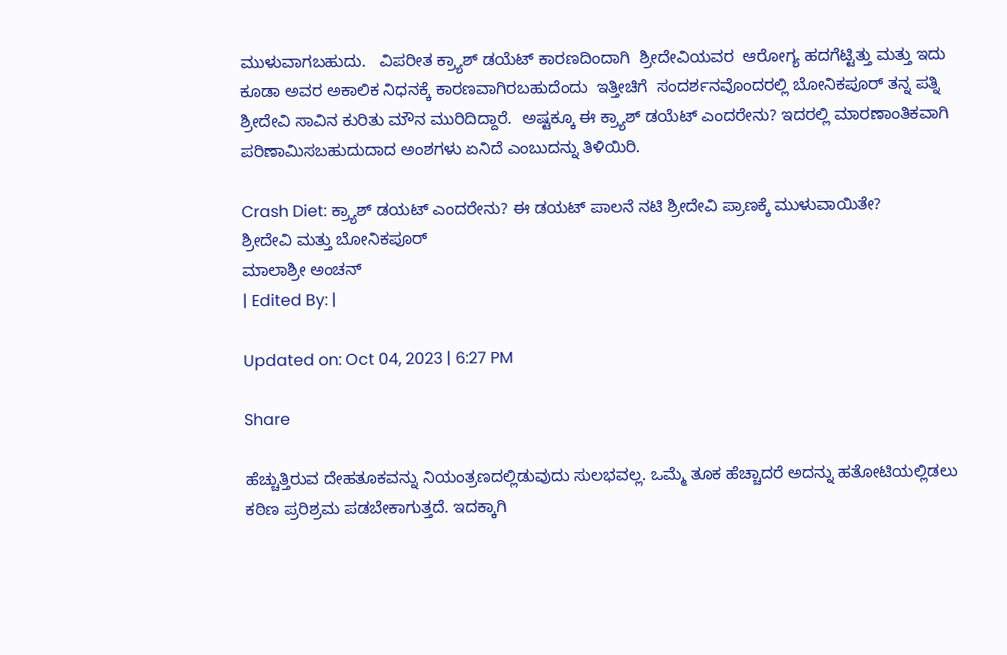ಮುಳುವಾಗಬಹುದು.   ವಿಪರೀತ ಕ್ರ್ಯಾಶ್ ಡಯೆಟ್ ಕಾರಣದಿಂದಾಗಿ  ಶ್ರೀದೇವಿಯವರ  ಆರೋಗ್ಯ ಹದಗೆಟ್ಟಿತ್ತು ಮತ್ತು ಇದು ಕೂಡಾ ಅವರ ಅಕಾಲಿಕ ನಿಧನಕ್ಕೆ ಕಾರಣವಾಗಿರಬಹುದೆಂದು  ಇತ್ತೀಚಿಗೆ  ಸಂದರ್ಶನವೊಂದರಲ್ಲಿ ಬೋನಿಕಪೂರ್ ತನ್ನ ಪತ್ನಿ ಶ್ರೀದೇವಿ ಸಾವಿನ ಕುರಿತು ಮೌನ ಮುರಿದಿದ್ದಾರೆ.  ಅಷ್ಟಕ್ಕೂ ಈ ಕ್ರ್ಯಾಶ್ ಡಯೆಟ್ ಎಂದರೇನು? ಇದರಲ್ಲಿ ಮಾರಣಾಂತಿಕವಾಗಿ ಪರಿಣಾಮಿಸಬಹುದುದಾದ ಅಂಶಗಳು ಏನಿದೆ ಎಂಬುದನ್ನು ತಿಳಿಯಿರಿ.

Crash Diet: ಕ್ರ್ಯಾಶ್ ಡಯಟ್ ಎಂದರೇನು? ಈ ಡಯಟ್ ಪಾಲನೆ ನಟಿ ಶ್ರೀದೇವಿ ಪ್ರಾಣಕ್ಕೆ ಮುಳುವಾಯಿತೇ?
ಶ್ರೀದೇವಿ ಮತ್ತು ಬೋನಿಕಪೂರ್
ಮಾಲಾಶ್ರೀ ಅಂಚನ್
| Edited By: |

Updated on: Oct 04, 2023 | 6:27 PM

Share

ಹೆಚ್ಚುತ್ತಿರುವ ದೇಹತೂಕವನ್ನು ನಿಯಂತ್ರಣದಲ್ಲಿಡುವುದು ಸುಲಭವಲ್ಲ. ಒಮ್ಮೆ ತೂಕ ಹೆಚ್ಚಾದರೆ ಅದನ್ನು ಹತೋಟಿಯಲ್ಲಿಡಲು ಕಠಿಣ ಪ್ರರಿಶ್ರಮ ಪಡಬೇಕಾಗುತ್ತದೆ. ಇದಕ್ಕಾಗಿ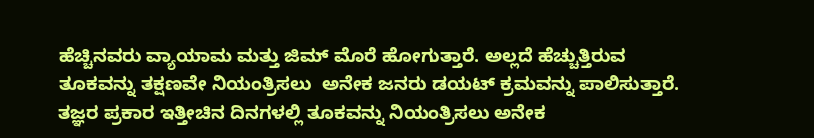ಹೆಚ್ಚಿನವರು ವ್ಯಾಯಾಮ ಮತ್ತು ಜಿಮ್ ಮೊರೆ ಹೋಗುತ್ತಾರೆ. ಅಲ್ಲದೆ ಹೆಚ್ಚುತ್ತಿರುವ ತೂಕವನ್ನು ತಕ್ಷಣವೇ ನಿಯಂತ್ರಿಸಲು  ಅನೇಕ ಜನರು ಡಯಟ್ ಕ್ರಮವನ್ನು ಪಾಲಿಸುತ್ತಾರೆ. ತಜ್ಞರ ಪ್ರಕಾರ ಇತ್ತೀಚಿನ ದಿನಗಳಲ್ಲಿ ತೂಕವನ್ನು ನಿಯಂತ್ರಿಸಲು ಅನೇಕ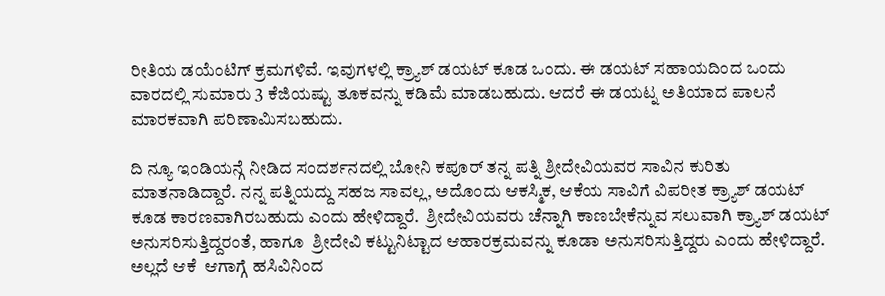ರೀತಿಯ ಡಯೆಂಟಿಗ್ ಕ್ರಮಗಳಿವೆ. ಇವುಗಳಲ್ಲಿ ಕ್ರ್ಯಾಶ್ ಡಯಟ್ ಕೂಡ ಒಂದು. ಈ ಡಯಟ್ ಸಹಾಯದಿಂದ ಒಂದು ವಾರದಲ್ಲಿ ಸುಮಾರು 3 ಕೆಜಿಯಷ್ಟು ತೂಕವನ್ನು ಕಡಿಮೆ ಮಾಡಬಹುದು. ಆದರೆ ಈ ಡಯಟ್ನ ಅತಿಯಾದ ಪಾಲನೆ ಮಾರಕವಾಗಿ ಪರಿಣಾಮಿಸಬಹುದು.

ದಿ ನ್ಯೂ ಇಂಡಿಯನ್ಗೆ ನೀಡಿದ ಸಂದರ್ಶನದಲ್ಲಿ ಬೋನಿ ಕಪೂರ್ ತನ್ನ ಪತ್ನಿ ಶ್ರೀದೇವಿಯವರ ಸಾವಿನ ಕುರಿತು ಮಾತನಾಡಿದ್ದಾರೆ. ನನ್ನ ಪತ್ನಿಯದ್ದು ಸಹಜ ಸಾವಲ್ಲ, ಅದೊಂದು ಆಕಸ್ಮಿಕ, ಆಕೆಯ ಸಾವಿಗೆ ವಿಪರೀತ ಕ್ರ್ಯಾಶ್ ಡಯಟ್ ಕೂಡ ಕಾರಣವಾಗಿರಬಹುದು ಎಂದು ಹೇಳಿದ್ದಾರೆ.  ಶ್ರೀದೇವಿಯವರು ಚೆನ್ನಾಗಿ ಕಾಣಬೇಕೆನ್ನುವ ಸಲುವಾಗಿ ಕ್ರ್ಯಾಶ್ ಡಯಟ್ ಅನುಸರಿಸುತ್ತಿದ್ದರಂತೆ, ಹಾಗೂ  ಶ್ರೀದೇವಿ ಕಟ್ಟುನಿಟ್ಟಾದ ಆಹಾರಕ್ರಮವನ್ನು ಕೂಡಾ ಅನುಸರಿಸುತ್ತಿದ್ದರು ಎಂದು ಹೇಳಿದ್ದಾರೆ.  ಅಲ್ಲದೆ ಆಕೆ  ಆಗಾಗ್ಗೆ ಹಸಿವಿನಿಂದ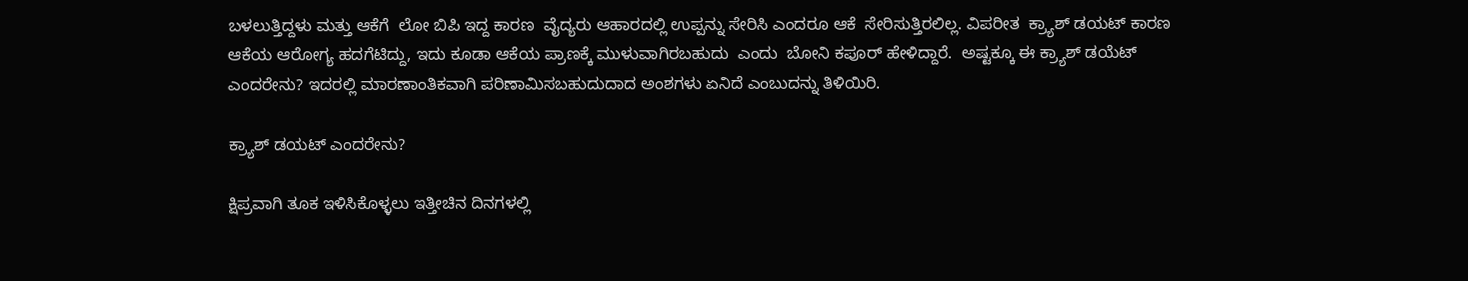ಬಳಲುತ್ತಿದ್ದಳು ಮತ್ತು ಆಕೆಗೆ  ಲೋ ಬಿಪಿ ಇದ್ದ ಕಾರಣ  ವೈದ್ಯರು ಆಹಾರದಲ್ಲಿ ಉಪ್ಪನ್ನು ಸೇರಿಸಿ ಎಂದರೂ ಆಕೆ  ಸೇರಿಸುತ್ತಿರಲಿಲ್ಲ. ವಿಪರೀತ  ಕ್ರ್ಯಾಶ್ ಡಯಟ್ ಕಾರಣ ಆಕೆಯ ಆರೋಗ್ಯ ಹದಗೆಟಿದ್ದು, ಇದು ಕೂಡಾ ಆಕೆಯ ಪ್ರಾಣಕ್ಕೆ ಮುಳುವಾಗಿರಬಹುದು  ಎಂದು  ಬೋನಿ ಕಪೂರ್ ಹೇಳಿದ್ದಾರೆ.  ಅಷ್ಟಕ್ಕೂ ಈ ಕ್ರ್ಯಾಶ್ ಡಯೆಟ್ ಎಂದರೇನು? ಇದರಲ್ಲಿ ಮಾರಣಾಂತಿಕವಾಗಿ ಪರಿಣಾಮಿಸಬಹುದುದಾದ ಅಂಶಗಳು ಏನಿದೆ ಎಂಬುದನ್ನು ತಿಳಿಯಿರಿ.

ಕ್ರ್ಯಾಶ್ ಡಯಟ್ ಎಂದರೇನು?

ಕ್ಷಿಪ್ರವಾಗಿ ತೂಕ ಇಳಿಸಿಕೊಳ್ಳಲು ಇತ್ತೀಚಿನ ದಿನಗಳಲ್ಲಿ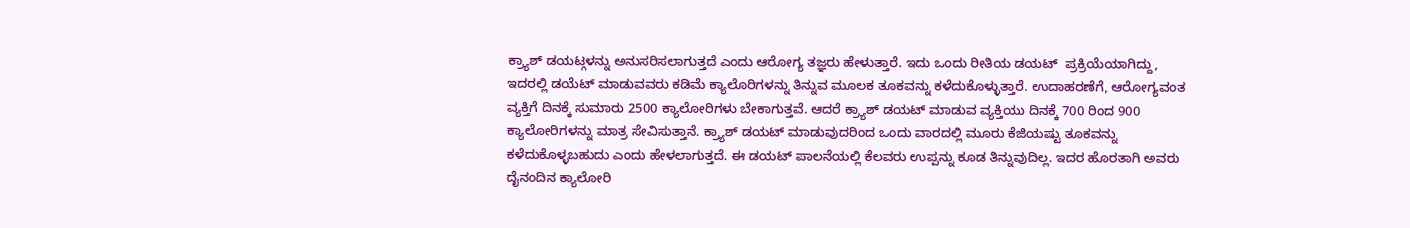ಕ್ರ್ಯಾಶ್ ಡಯಟ್ಗಳನ್ನು ಅನುಸರಿಸಲಾಗುತ್ತದೆ ಎಂದು ಆರೋಗ್ಯ ತಜ್ಞರು ಹೇಳುತ್ತಾರೆ. ಇದು ಒಂದು ರೀತಿಯ ಡಯಟ್  ಪ್ರಕ್ರಿಯೆಯಾಗಿದ್ದು, ಇದರಲ್ಲಿ ಡಯೆಟ್ ಮಾಡುವವರು ಕಡಿಮೆ ಕ್ಯಾಲೊರಿಗಳನ್ನು ತಿನ್ನುವ ಮೂಲಕ ತೂಕವನ್ನು ಕಳೆದುಕೊಳ್ಳುತ್ತಾರೆ. ಉದಾಹರಣೆಗೆ, ಆರೋಗ್ಯವಂತ ವ್ಯಕ್ತಿಗೆ ದಿನಕ್ಕೆ ಸುಮಾರು 2500 ಕ್ಯಾಲೋರಿಗಳು ಬೇಕಾಗುತ್ತವೆ. ಆದರೆ ಕ್ರ್ಯಾಶ್ ಡಯಟ್ ಮಾಡುವ ವ್ಯಕ್ತಿಯು ದಿನಕ್ಕೆ 700 ರಿಂದ 900 ಕ್ಯಾಲೋರಿಗಳನ್ನು ಮಾತ್ರ ಸೇವಿಸುತ್ತಾನೆ. ಕ್ರ್ಯಾಶ್ ಡಯಟ್ ಮಾಡುವುದರಿಂದ ಒಂದು ವಾರದಲ್ಲಿ ಮೂರು ಕೆಜಿಯಷ್ಟು ತೂಕವನ್ನು ಕಳೆದುಕೊಳ್ಳಬಹುದು ಎಂದು ಹೇಳಲಾಗುತ್ತದೆ. ಈ ಡಯಟ್ ಪಾಲನೆಯಲ್ಲಿ ಕೆಲವರು ಉಪ್ಪನ್ನು ಕೂಡ ತಿನ್ನುವುದಿಲ್ಲ. ಇದರ ಹೊರತಾಗಿ ಅವರು ದೈನಂದಿನ ಕ್ಯಾಲೋರಿ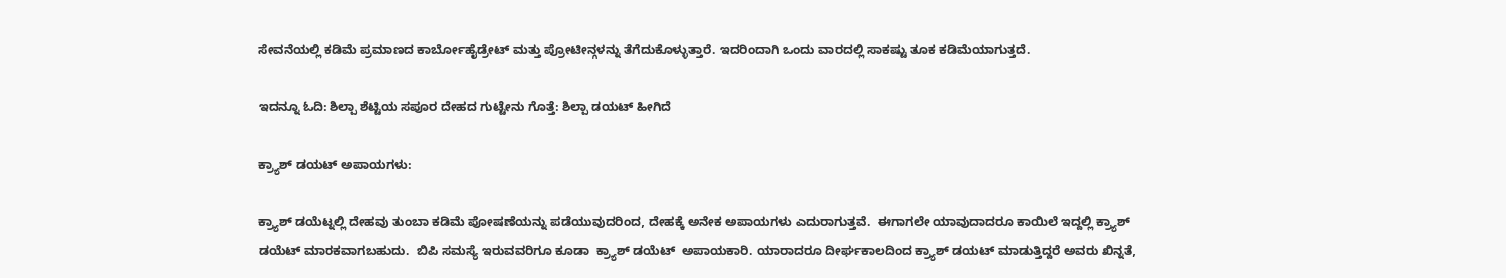ಸೇವನೆಯಲ್ಲಿ ಕಡಿಮೆ ಪ್ರಮಾಣದ ಕಾರ್ಬೋಹೈಡ್ರೇಟ್ ಮತ್ತು ಪ್ರೋಟೀನ್ಗಳನ್ನು ತೆಗೆದುಕೊಳ್ಳುತ್ತಾರೆ. ಇದರಿಂದಾಗಿ ಒಂದು ವಾರದಲ್ಲಿ ಸಾಕಷ್ಟು ತೂಕ ಕಡಿಮೆಯಾಗುತ್ತದೆ.

ಇದನ್ನೂ ಓದಿ: ಶಿಲ್ಪಾ ಶೆಟ್ಟಿಯ ಸಪೂರ ದೇಹದ ಗುಟ್ಟೇನು ಗೊತ್ತೆ: ಶಿಲ್ಪಾ ಡಯಟ್ ಹೀಗಿದೆ

ಕ್ರ್ಯಾಶ್ ಡಯಟ್ ಅಪಾಯಗಳು:

ಕ್ರ್ಯಾಶ್ ಡಯೆಟ್ನಲ್ಲಿ ದೇಹವು ತುಂಬಾ ಕಡಿಮೆ ಪೋಷಣೆಯನ್ನು ಪಡೆಯುವುದರಿಂದ, ದೇಹಕ್ಕೆ ಅನೇಕ ಅಪಾಯಗಳು ಎದುರಾಗುತ್ತವೆ.  ಈಗಾಗಲೇ ಯಾವುದಾದರೂ ಕಾಯಿಲೆ ಇದ್ದಲ್ಲಿ ಕ್ರ್ಯಾಶ್ ಡಯೆಟ್ ಮಾರಕವಾಗಬಹುದು.  ಬಿಪಿ ಸಮಸ್ಯೆ ಇರುವವರಿಗೂ ಕೂಡಾ  ಕ್ರ್ಯಾಶ್ ಡಯೆಟ್  ಅಪಾಯಕಾರಿ. ಯಾರಾದರೂ ದೀರ್ಘಕಾಲದಿಂದ ಕ್ರ್ಯಾಶ್ ಡಯಟ್ ಮಾಡುತ್ತಿದ್ದರೆ ಅವರು ಖಿನ್ನತೆ,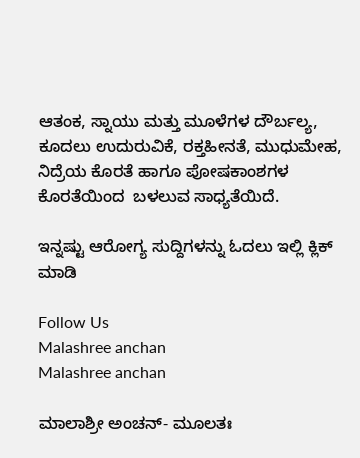ಆತಂಕ, ಸ್ನಾಯು ಮತ್ತು ಮೂಳೆಗಳ ದೌರ್ಬಲ್ಯ, ಕೂದಲು ಉದುರುವಿಕೆ, ರಕ್ತಹೀನತೆ, ಮುಧುಮೇಹ, ನಿದ್ರೆಯ ಕೊರತೆ ಹಾಗೂ ಪೋಷಕಾಂಶಗಳ ಕೊರತೆಯಿಂದ  ಬಳಲುವ ಸಾಧ್ಯತೆಯಿದೆ.

ಇನ್ನಷ್ಟು ಆರೋಗ್ಯ ಸುದ್ದಿಗಳನ್ನು ಓದಲು ಇಲ್ಲಿ ಕ್ಲಿಕ್ ಮಾಡಿ

Follow Us
Malashree anchan
Malashree anchan

ಮಾಲಾಶ್ರೀ ಅಂಚನ್- ಮೂಲತಃ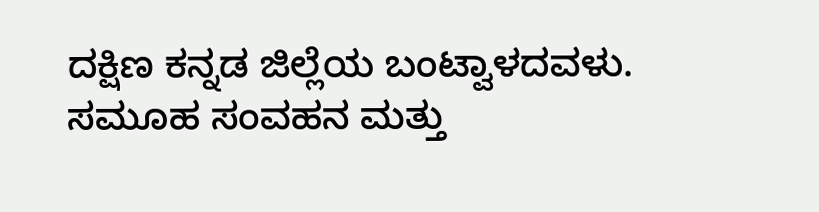ದಕ್ಷಿಣ ಕನ್ನಡ ಜಿಲ್ಲೆಯ ಬಂಟ್ವಾಳದವಳು. ಸಮೂಹ ಸಂವಹನ ಮತ್ತು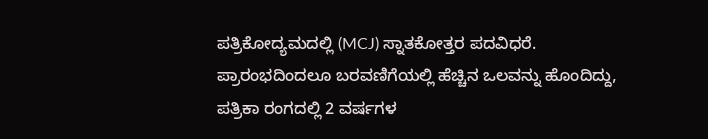ಪತ್ರಿಕೋದ್ಯಮದಲ್ಲಿ (MCJ) ಸ್ನಾತಕೋತ್ತರ ಪದವಿಧರೆ. ಪ್ರಾರಂಭದಿಂದಲೂ ಬರವಣಿಗೆಯಲ್ಲಿ ಹೆಚ್ಚಿನ ಒಲವನ್ನು ಹೊಂದಿದ್ದು, ಪತ್ರಿಕಾ ರಂಗದಲ್ಲಿ 2 ವರ್ಷಗಳ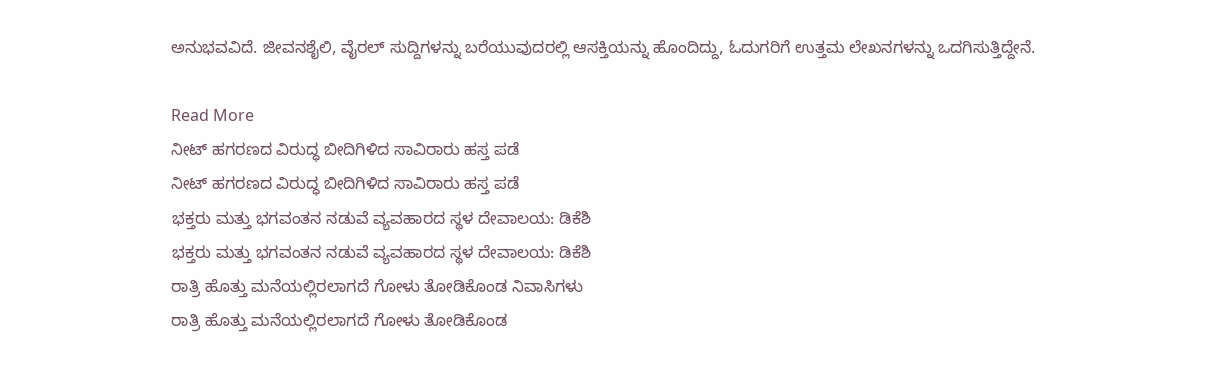ಅನುಭವವಿದೆ. ಜೀವನಶೈಲಿ, ವೈರಲ್ ಸುದ್ದಿಗಳನ್ನು ಬರೆಯುವುದರಲ್ಲಿ ಆಸಕ್ತಿಯನ್ನು ಹೊಂದಿದ್ದು, ಓದುಗರಿಗೆ ಉತ್ತಮ ಲೇಖನಗಳನ್ನು ಒದಗಿಸುತ್ತಿದ್ದೇನೆ.

Read More
ನೀಟ್ ಹಗರಣದ ವಿರುದ್ಧ ಬೀದಿಗಿಳಿದ ಸಾವಿರಾರು ಹಸ್ತ ಪಡೆ
ನೀಟ್ ಹಗರಣದ ವಿರುದ್ಧ ಬೀದಿಗಿಳಿದ ಸಾವಿರಾರು ಹಸ್ತ ಪಡೆ
ಭಕ್ತರು ಮತ್ತು ಭಗವಂತನ ನಡುವೆ ವ್ಯವಹಾರದ ಸ್ಥಳ ದೇವಾಲಯ: ಡಿಕೆಶಿ
ಭಕ್ತರು ಮತ್ತು ಭಗವಂತನ ನಡುವೆ ವ್ಯವಹಾರದ ಸ್ಥಳ ದೇವಾಲಯ: ಡಿಕೆಶಿ
ರಾತ್ರಿ ಹೊತ್ತು ಮನೆಯಲ್ಲಿರಲಾಗದೆ ಗೋಳು ತೋಡಿಕೊಂಡ ನಿವಾಸಿಗಳು
ರಾತ್ರಿ ಹೊತ್ತು ಮನೆಯಲ್ಲಿರಲಾಗದೆ ಗೋಳು ತೋಡಿಕೊಂಡ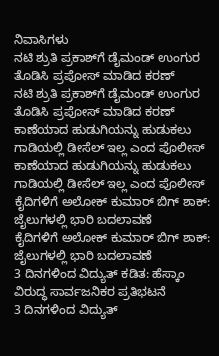ನಿವಾಸಿಗಳು
ನಟಿ ಶ್ರುತಿ ಪ್ರಕಾಶ್‌ಗೆ ಡೈಮಂಡ್ ಉಂಗುರ ತೊಡಿಸಿ ಪ್ರಪೋಸ್ ಮಾಡಿದ ಕರಣ್
ನಟಿ ಶ್ರುತಿ ಪ್ರಕಾಶ್‌ಗೆ ಡೈಮಂಡ್ ಉಂಗುರ ತೊಡಿಸಿ ಪ್ರಪೋಸ್ ಮಾಡಿದ ಕರಣ್
ಕಾಣೆಯಾದ ಹುಡುಗಿಯನ್ನು ಹುಡುಕಲು ಗಾಡಿಯಲ್ಲಿ ಡೀಸೆಲ್ ಇಲ್ಲ ಎಂದ ಪೊಲೀಸ್
ಕಾಣೆಯಾದ ಹುಡುಗಿಯನ್ನು ಹುಡುಕಲು ಗಾಡಿಯಲ್ಲಿ ಡೀಸೆಲ್ ಇಲ್ಲ ಎಂದ ಪೊಲೀಸ್
ಕೈದಿಗಳಿಗೆ ಅಲೋಕ್ ಕುಮಾರ್ ಬಿಗ್ ಶಾಕ್: ಜೈಲುಗಳಲ್ಲಿ ಭಾರಿ ಬದಲಾವಣೆ
ಕೈದಿಗಳಿಗೆ ಅಲೋಕ್ ಕುಮಾರ್ ಬಿಗ್ ಶಾಕ್: ಜೈಲುಗಳಲ್ಲಿ ಭಾರಿ ಬದಲಾವಣೆ
3 ದಿನಗಳಿಂದ ವಿದ್ಯುತ್ ಕಡಿತ: ಹೆಸ್ಕಾಂ ವಿರುದ್ಧ ಸಾರ್ವಜನಿಕರ ಪ್ರತಿಭಟನೆ
3 ದಿನಗಳಿಂದ ವಿದ್ಯುತ್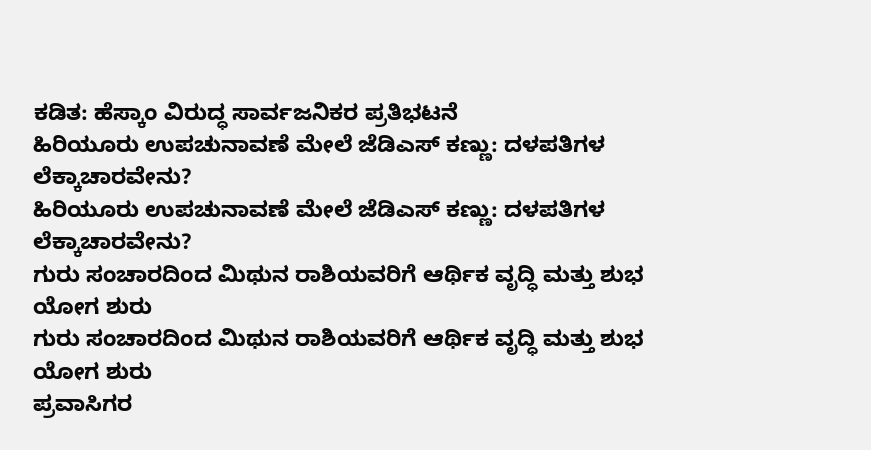ಕಡಿತ: ಹೆಸ್ಕಾಂ ವಿರುದ್ಧ ಸಾರ್ವಜನಿಕರ ಪ್ರತಿಭಟನೆ
ಹಿರಿಯೂರು ಉಪಚುನಾವಣೆ ಮೇಲೆ ಜೆಡಿಎಸ್ ಕಣ್ಣು: ದಳಪತಿಗಳ ಲೆಕ್ಕಾಚಾರವೇನು?
ಹಿರಿಯೂರು ಉಪಚುನಾವಣೆ ಮೇಲೆ ಜೆಡಿಎಸ್ ಕಣ್ಣು: ದಳಪತಿಗಳ ಲೆಕ್ಕಾಚಾರವೇನು?
ಗುರು ಸಂಚಾರದಿಂದ ಮಿಥುನ ರಾಶಿಯವರಿಗೆ ಆರ್ಥಿಕ ವೃದ್ಧಿ ಮತ್ತು ಶುಭ ಯೋಗ ಶುರು
ಗುರು ಸಂಚಾರದಿಂದ ಮಿಥುನ ರಾಶಿಯವರಿಗೆ ಆರ್ಥಿಕ ವೃದ್ಧಿ ಮತ್ತು ಶುಭ ಯೋಗ ಶುರು
ಪ್ರವಾಸಿಗರ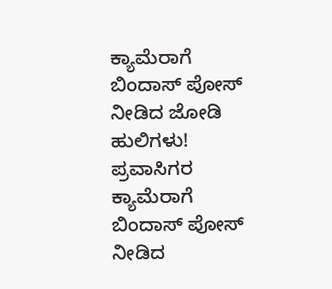ಕ್ಯಾಮೆರಾಗೆ ಬಿಂದಾಸ್ ಪೋಸ್ ನೀಡಿದ ಜೋಡಿ ಹುಲಿಗಳು!
ಪ್ರವಾಸಿಗರ ಕ್ಯಾಮೆರಾಗೆ ಬಿಂದಾಸ್ ಪೋಸ್ ನೀಡಿದ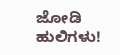ಜೋಡಿ ಹುಲಿಗಳು!